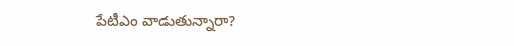పేటీఎం వాడుతున్నారా?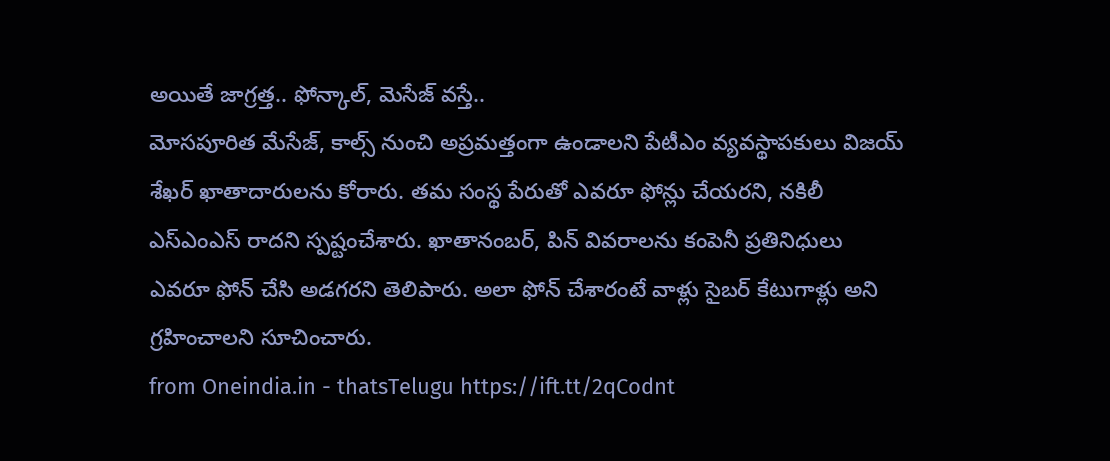అయితే జాగ్రత్త.. ఫోన్కాల్, మెసేజ్ వస్తే..
మోసపూరిత మేసేజ్, కాల్స్ నుంచి అప్రమత్తంగా ఉండాలని పేటీఎం వ్యవస్థాపకులు విజయ్ శేఖర్ ఖాతాదారులను కోరారు. తమ సంస్థ పేరుతో ఎవరూ ఫోన్లు చేయరని, నకిలీ ఎస్ఎంఎస్ రాదని స్పష్టంచేశారు. ఖాతానంబర్, పిన్ వివరాలను కంపెనీ ప్రతినిధులు ఎవరూ ఫోన్ చేసి అడగరని తెలిపారు. అలా ఫోన్ చేశారంటే వాళ్లు సైబర్ కేటుగాళ్లు అని గ్రహించాలని సూచించారు.
from Oneindia.in - thatsTelugu https://ift.tt/2qCodnt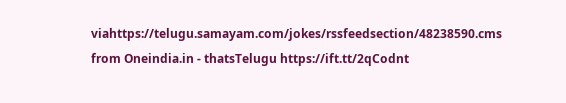viahttps://telugu.samayam.com/jokes/rssfeedsection/48238590.cms
from Oneindia.in - thatsTelugu https://ift.tt/2qCodnt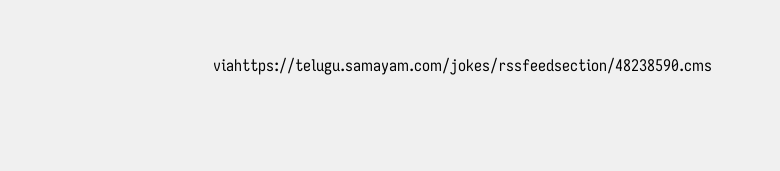viahttps://telugu.samayam.com/jokes/rssfeedsection/48238590.cms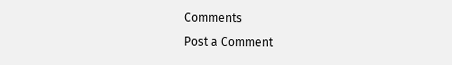Comments
Post a Comment